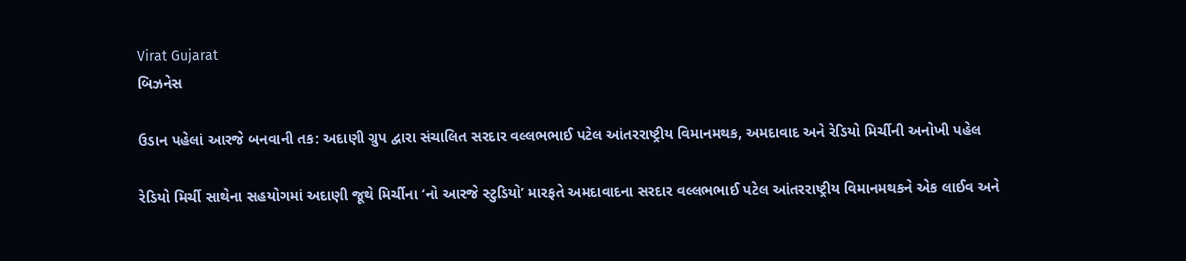Virat Gujarat
બિઝનેસ

ઉડાન પહેલાં આરજે બનવાની તક: અદાણી ગ્રુપ દ્વારા સંચાલિત સરદાર વલ્લભભાઈ પટેલ આંતરરાષ્ટ્રીય વિમાનમથક, અમદાવાદ અને રેડિયો મિર્ચીની અનોખી પહેલ

રેડિયો મિર્ચી સાથેના સહયોગમાં અદાણી જૂથે મિર્ચીના ‘નો આરજે સ્ટુડિયો’ મારફતે અમદાવાદના સરદાર વલ્લભભાઈ પટેલ આંતરરાષ્ટ્રીય વિમાનમથકને એક લાઈવ અને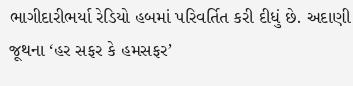ભાગીદારીભર્યા રેડિયો હબમાં પરિવર્તિત કરી દીધું છે. અદાણી જૂથના ‘હર સફર કે હમસફર’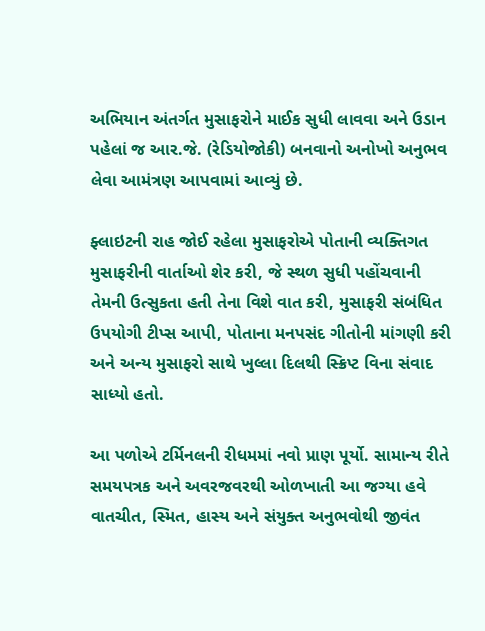અભિયાન અંતર્ગત મુસાફરોને માઈક સુધી લાવવા અને ઉડાન પહેલાં જ આર.જે. (રેડિયોજોકી) બનવાનો અનોખો અનુભવ લેવા આમંત્રણ આપવામાં આવ્યું છે.

ફ્લાઇટની રાહ જોઈ રહેલા મુસાફરોએ પોતાની વ્યક્તિગત મુસાફરીની વાર્તાઓ શેર કરી, જે સ્થળ સુધી પહોંચવાની તેમની ઉત્સુકતા હતી તેના વિશે વાત કરી, મુસાફરી સંબંધિત ઉપયોગી ટીપ્સ આપી, પોતાના મનપસંદ ગીતોની માંગણી કરી અને અન્ય મુસાફરો સાથે ખુલ્લા દિલથી સ્ક્રિપ્ટ વિના સંવાદ સાધ્યો હતો.

આ પળોએ ટર્મિનલની રીધમમાં નવો પ્રાણ પૂર્યો. સામાન્ય રીતે સમયપત્રક અને અવરજવરથી ઓળખાતી આ જગ્યા હવે વાતચીત, સ્મિત, હાસ્ય અને સંયુક્ત અનુભવોથી જીવંત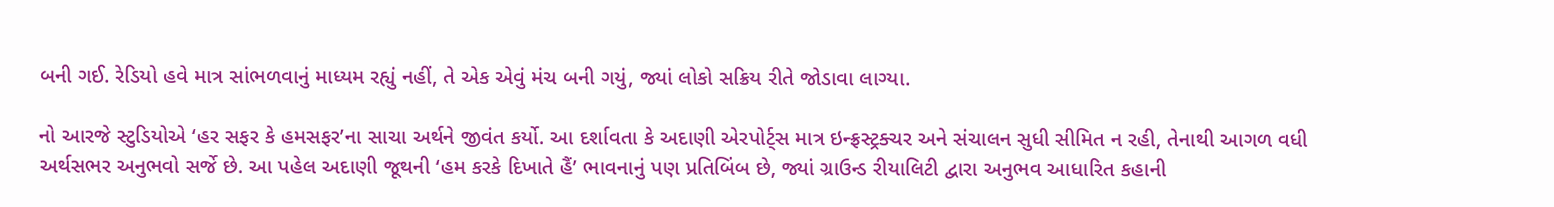બની ગઈ. રેડિયો હવે માત્ર સાંભળવાનું માધ્યમ રહ્યું નહીં, તે એક એવું મંચ બની ગયું, જ્યાં લોકો સક્રિય રીતે જોડાવા લાગ્યા.

નો આરજે સ્ટુડિયોએ ‘હર સફર કે હમસફર’ના સાચા અર્થને જીવંત કર્યો. આ દર્શાવતા કે અદાણી એરપોર્ટ્સ માત્ર ઇન્ફ્રસ્ટ્રક્ચર અને સંચાલન સુધી સીમિત ન રહી, તેનાથી આગળ વધી અર્થસભર અનુભવો સર્જે છે. આ પહેલ અદાણી જૂથની ‘હમ કરકે દિખાતે હૈં’ ભાવનાનું પણ પ્રતિબિંબ છે, જ્યાં ગ્રાઉન્ડ રીયાલિટી દ્વારા અનુભવ આધારિત કહાની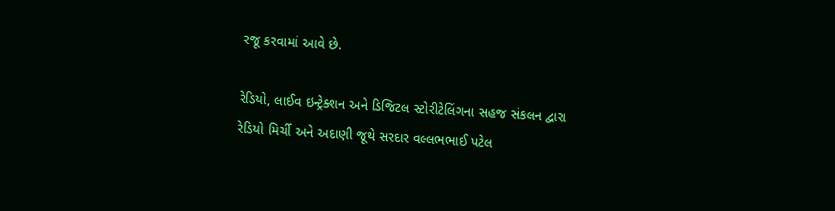રજૂ કરવામાં આવે છે.

રેડિયો, લાઈવ ઇન્ટ્રેક્શન અને ડિજિટલ સ્ટોરીટેલિંગના સહજ સંકલન દ્વારા રેડિયો મિર્ચી અને અદાણી જૂથે સરદાર વલ્લભભાઈ પટેલ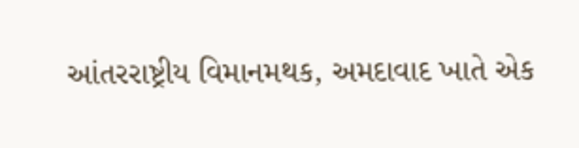આંતરરાષ્ટ્રીય વિમાનમથક, અમદાવાદ ખાતે એક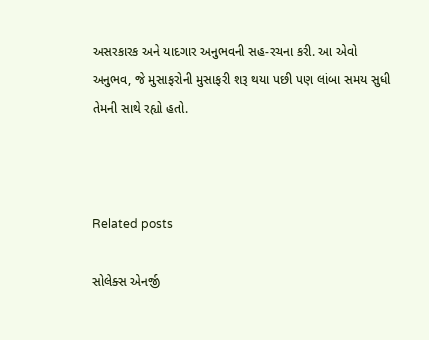અસરકારક અને યાદગાર અનુભવની સહ-રચના કરી. આ એવો અનુભવ, જે મુસાફરોની મુસાફરી શરૂ થયા પછી પણ લાંબા સમય સુધી તેમની સાથે રહ્યો હતો.



Related posts

સોલેક્સ એનર્જી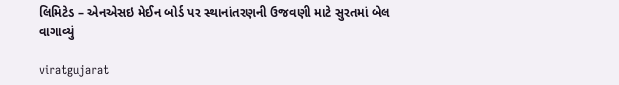લિમિટેડ – એનએસઇ મેઈન બોર્ડ પર સ્થાનાંતરણની ઉજવણી માટે સુરતમાં બેલ વાગાવ્યું

viratgujarat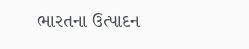ભારતના ઉત્પાદન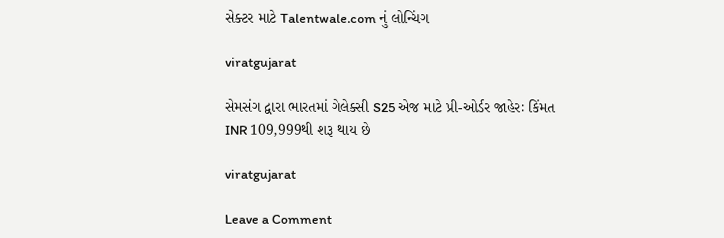સેક્ટર માટે Talentwale.com નું લોન્ચિંગ

viratgujarat

સેમસંગ દ્વારા ભારતમાં ગેલેક્સી S25 એજ માટે પ્રી-ઓર્ડર જાહેરઃ કિંમત INR 109,999થી શરૂ થાય છે

viratgujarat

Leave a Comment